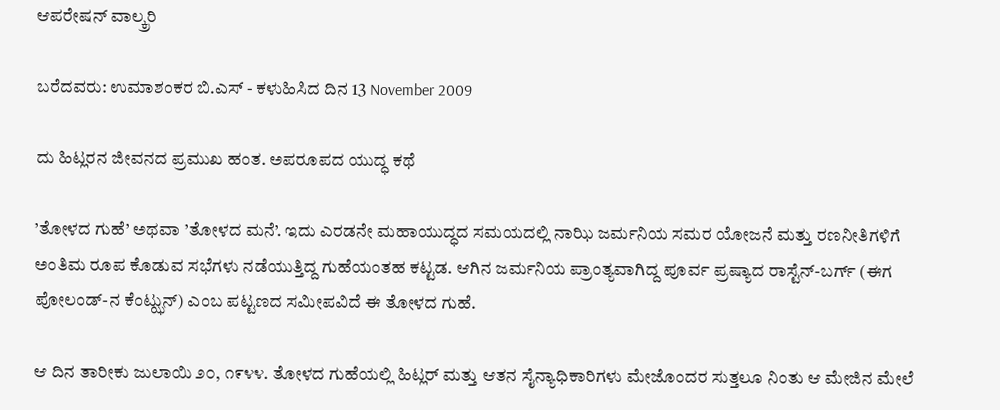ಆಪರೇಷನ್ ವಾಲ್ಕ್ರರಿ

ಬರೆದವರು: ಉಮಾಶಂಕರ ಬಿ.ಎಸ್ - ಕಳುಹಿಸಿದ ದಿನ 13 November 2009

ದು ಹಿಟ್ಲರನ ಜೀವನದ ಪ್ರಮುಖ ಹಂತ. ಅಪರೂಪದ ಯುದ್ಧ ಕಥೆ

’ತೋಳದ ಗುಹೆ’ ಅಥವಾ ’ತೋಳದ ಮನೆ’. ಇದು ಎರಡನೇ ಮಹಾಯುದ್ಧದ ಸಮಯದಲ್ಲಿ ನಾಝಿ ಜರ್ಮನಿಯ ಸಮರ ಯೋಜನೆ ಮತ್ತು ರಣನೀತಿಗಳಿಗೆ ಅಂತಿಮ ರೂಪ ಕೊಡುವ ಸಭೆಗಳು ನಡೆಯುತ್ತಿದ್ದ ಗುಹೆಯಂತಹ ಕಟ್ಟಡ. ಆಗಿನ ಜರ್ಮನಿಯ ಪ್ರಾಂತ್ಯವಾಗಿದ್ದ ಪೂರ್ವ ಪ್ರಷ್ಯಾದ ರಾಸ್ಟೆನ್-ಬರ್ಗ್ (ಈಗ ಪೋಲಂಡ್-ನ ಕೆಂಟ್ಝುನ್) ಎಂಬ ಪಟ್ಟಣದ ಸಮೀಪವಿದೆ ಈ ತೋಳದ ಗುಹೆ.

ಆ ದಿನ ತಾರೀಕು ಜುಲಾಯಿ ೨೦, ೧೯೪೪. ತೋಳದ ಗುಹೆಯಲ್ಲಿ ಹಿಟ್ಲರ್ ಮತ್ತು ಆತನ ಸೈನ್ಯಾಧಿಕಾರಿಗಳು ಮೇಜೊಂದರ ಸುತ್ತಲೂ ನಿಂತು ಆ ಮೇಜಿನ ಮೇಲೆ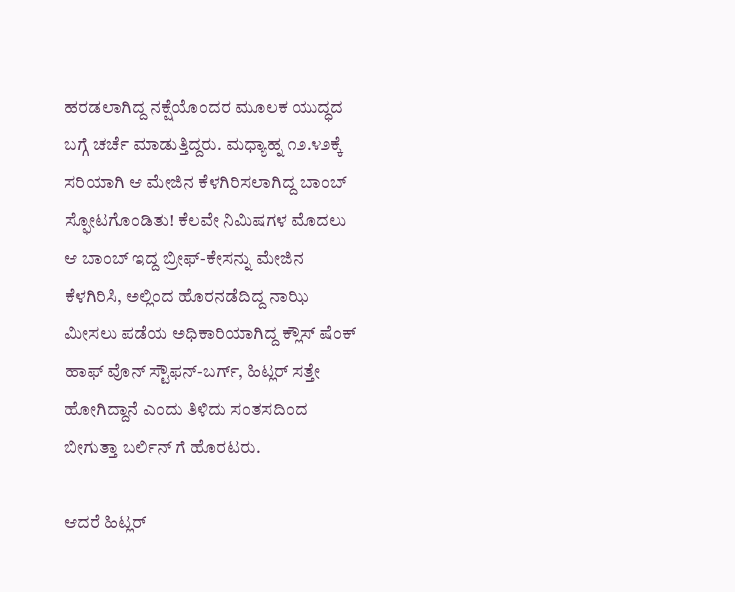ಹರಡಲಾಗಿದ್ದ ನಕ್ಷೆಯೊಂದರ ಮೂಲಕ ಯುದ್ಧದ ಬಗ್ಗೆ ಚರ್ಚೆ ಮಾಡುತ್ತಿದ್ದರು. ಮಧ್ಯಾಹ್ನ ೧೨.೪೨ಕ್ಕೆ ಸರಿಯಾಗಿ ಆ ಮೇಜಿನ ಕೆಳಗಿರಿಸಲಾಗಿದ್ದ ಬಾಂಬ್ ಸ್ಫೋಟಗೊಂಡಿತು! ಕೆಲವೇ ನಿಮಿಷಗಳ ಮೊದಲು ಆ ಬಾಂಬ್ ಇದ್ದ ಬ್ರೀಫ್-ಕೇಸನ್ನು ಮೇಜಿನ ಕೆಳಗಿರಿಸಿ, ಅಲ್ಲಿಂದ ಹೊರನಡೆದಿದ್ದ ನಾಝಿ ಮೀಸಲು ಪಡೆಯ ಅಧಿಕಾರಿಯಾಗಿದ್ದ ಕ್ಲೌಸ್ ಷೆಂಕ್ ಹಾಫ್ ವೊನ್ ಸ್ಟೌಫನ್-ಬರ್ಗ್, ಹಿಟ್ಲರ್ ಸತ್ತೇ ಹೋಗಿದ್ದಾನೆ ಎಂದು ತಿಳಿದು ಸಂತಸದಿಂದ ಬೀಗುತ್ತಾ ಬರ್ಲಿನ್ ಗೆ ಹೊರಟರು.

ಆದರೆ ಹಿಟ್ಲರ್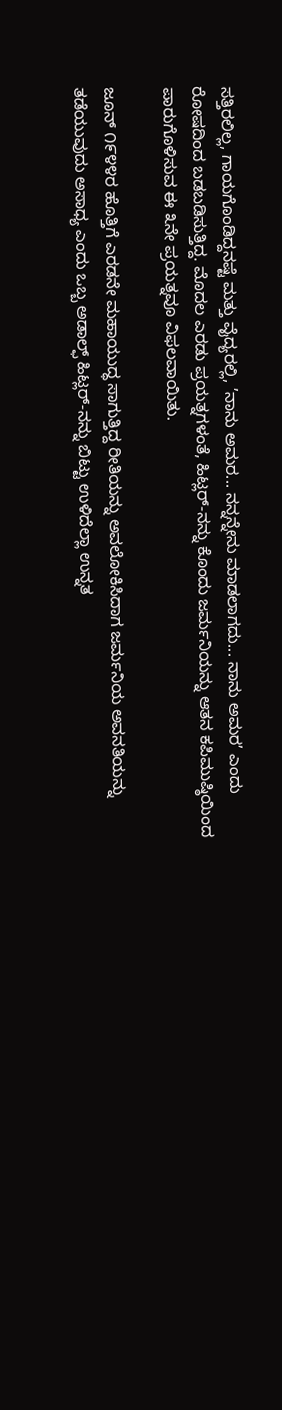ಸತ್ತಿರಲಿಲ್ಲ, ಗಾಯಗೊಂಡಿದ್ದನಷ್ಟೆ ಮತ್ತು ವೈದ್ಯರಲ್ಲಿ, ’ನಾನು ಅಮರ... ನನ್ನನ್ನೇನು ಮಾಡಲಾಗದು... ನಾನು ಅಮರ’ ಎಂದು ರೋಷದಿಂದ ಬಡಬಡಿಸುತ್ತಿದ್ದ. ಮೊದಲ ಎರಡು ಪ್ರಯತ್ನಗಳಂತೆ, ಹಿಟ್ಲರ್-ನನ್ನು ಕೊಂದು ಜರ್ಮನಿಯನ್ನು ಆತನ ಕಪಿಮುಷ್ಠಿಯಿಂದ ಪಾರುಗೊಳಿಸುವ ಈ ೩ನೇ ಪ್ರಯತ್ನವೂ ವಿಫಲವಾಯಿತು.

ಜೂನ್ ೧೯೪೪ರ ಹೊತ್ತಿಗೆ ಎರಡನೇ ಮಹಾಯುದ್ಧ ಸಾಗುತ್ತಿದ್ದ ರೀತಿಯನ್ನು ಅವಲೋಕಿಸಿದಾಗ ಜರ್ಮನಿಯ ಅವನತಿಯನ್ನು ತಡೆಯುವುದು ಅಸಾಧ್ಯ ಎಂದು ಒಬ್ಬ ಅಡಾಲ್ಫ್ ಹಿಟ್ಲರ್-ನನ್ನು ಬಿಟ್ಟು ಉಳಿದೆಲ್ಲಾ ಉನ್ನತ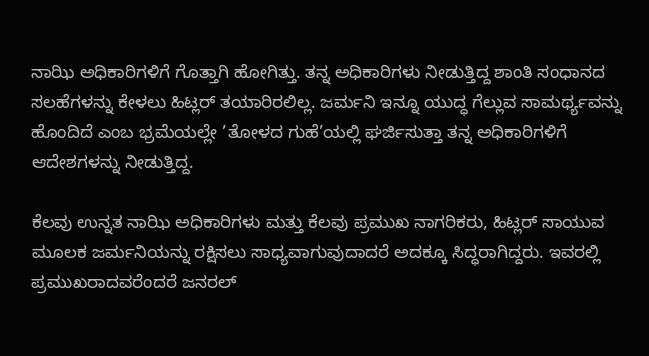ನಾಝಿ ಅಧಿಕಾರಿಗಳಿಗೆ ಗೊತ್ತಾಗಿ ಹೋಗಿತ್ತು. ತನ್ನ ಅಧಿಕಾರಿಗಳು ನೀಡುತ್ತಿದ್ದ ಶಾಂತಿ ಸಂಧಾನದ ಸಲಹೆಗಳನ್ನು ಕೇಳಲು ಹಿಟ್ಲರ್ ತಯಾರಿರಲಿಲ್ಲ. ಜರ್ಮನಿ ಇನ್ನೂ ಯುದ್ಧ ಗೆಲ್ಲುವ ಸಾಮರ್ಥ್ಯವನ್ನು ಹೊಂದಿದೆ ಎಂಬ ಭ್ರಮೆಯಲ್ಲೇ ’ತೋಳದ ಗುಹೆ’ಯಲ್ಲಿ ಘರ್ಜಿಸುತ್ತಾ ತನ್ನ ಅಧಿಕಾರಿಗಳಿಗೆ ಆದೇಶಗಳನ್ನು ನೀಡುತ್ತಿದ್ದ.

ಕೆಲವು ಉನ್ನತ ನಾಝಿ ಅಧಿಕಾರಿಗಳು ಮತ್ತು ಕೆಲವು ಪ್ರಮುಖ ನಾಗರಿಕರು, ಹಿಟ್ಲರ್ ಸಾಯುವ ಮೂಲಕ ಜರ್ಮನಿಯನ್ನು ರಕ್ಷಿಸಲು ಸಾಧ್ಯವಾಗುವುದಾದರೆ ಅದಕ್ಕೂ ಸಿದ್ಧರಾಗಿದ್ದರು. ಇವರಲ್ಲಿ ಪ್ರಮುಖರಾದವರೆಂದರೆ ಜನರಲ್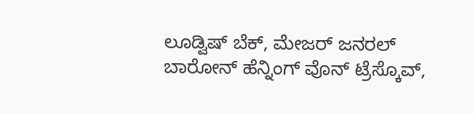ಲೂಡ್ವಿಷ್ ಬೆಕ್, ಮೇಜರ್ ಜನರಲ್ ಬಾರೋನ್ ಹೆನ್ನಿಂಗ್ ವೊನ್ ಟ್ರೆಸ್ಕೊವ್,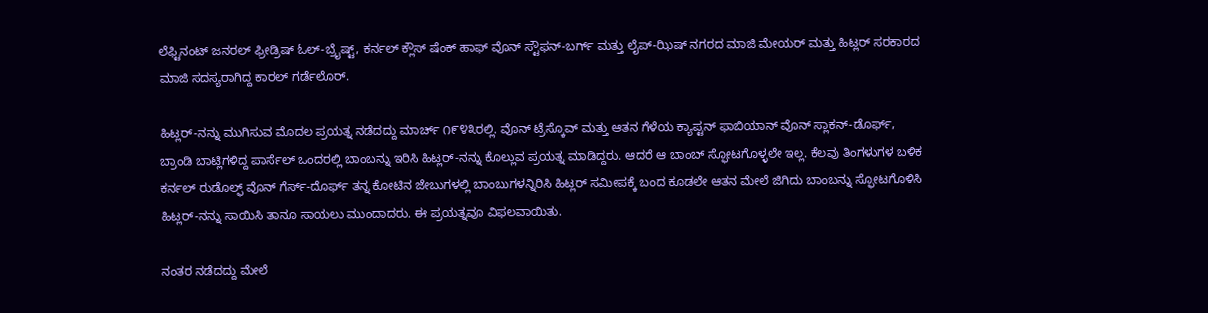ಲೆಫ್ಟಿನಂಟ್ ಜನರಲ್ ಫ್ರೀಡ್ರಿಷ್ ಓಲ್-ಬ್ರೈಷ್ಟ್, ಕರ್ನಲ್ ಕ್ಲೌಸ್ ಷೆಂಕ್ ಹಾಫ್ ವೊನ್ ಸ್ಟೌಫನ್-ಬರ್ಗ್ ಮತ್ತು ಲೈಪ್-ಝಿಷ್ ನಗರದ ಮಾಜಿ ಮೇಯರ್ ಮತ್ತು ಹಿಟ್ಲರ್ ಸರಕಾರದ ಮಾಜಿ ಸದಸ್ಯರಾಗಿದ್ದ ಕಾರಲ್ ಗರ್ಡೆಲೊರ್.

ಹಿಟ್ಲರ್-ನನ್ನು ಮುಗಿಸುವ ಮೊದಲ ಪ್ರಯತ್ನ ನಡೆದದ್ದು ಮಾರ್ಚ್ ೧೯೪೩ರಲ್ಲಿ. ವೊನ್ ಟ್ರೆಸ್ಕೊವ್ ಮತ್ತು ಆತನ ಗೆಳೆಯ ಕ್ಯಾಪ್ಟನ್ ಫಾಬಿಯಾನ್ ವೊನ್ ಸ್ಲಾಕನ್-ಡೊರ್ಫ್, ಬ್ರಾಂಡಿ ಬಾಟ್ಲಿಗಳಿದ್ದ ಪಾರ್ಸೆಲ್ ಒಂದರಲ್ಲಿ ಬಾಂಬನ್ನು ಇರಿಸಿ ಹಿಟ್ಲರ್-ನನ್ನು ಕೊಲ್ಲುವ ಪ್ರಯತ್ನ ಮಾಡಿದ್ದರು. ಆದರೆ ಆ ಬಾಂಬ್ ಸ್ಫೋಟಗೊಳ್ಳಲೇ ಇಲ್ಲ. ಕೆಲವು ತಿಂಗಳುಗಳ ಬಳಿಕ ಕರ್ನಲ್ ರುಡೊಲ್ಫ್ ವೊನ್ ಗೆರ್ಸ್-ದೊರ್ಫ್ ತನ್ನ ಕೋಟಿನ ಜೇಬುಗಳಲ್ಲಿ ಬಾಂಬುಗಳನ್ನಿರಿಸಿ ಹಿಟ್ಲರ್ ಸಮೀಪಕ್ಕೆ ಬಂದ ಕೂಡಲೇ ಆತನ ಮೇಲೆ ಜಿಗಿದು ಬಾಂಬನ್ನು ಸ್ಫೋಟಗೊಳಿಸಿ ಹಿಟ್ಲರ್-ನನ್ನು ಸಾಯಿಸಿ ತಾನೂ ಸಾಯಲು ಮುಂದಾದರು. ಈ ಪ್ರಯತ್ನವೂ ವಿಫಲವಾಯಿತು.

ನಂತರ ನಡೆದದ್ದು ಮೇಲೆ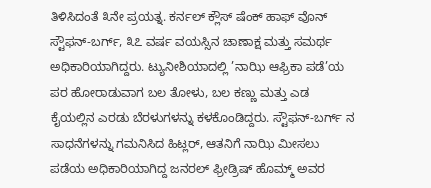ತಿಳಿಸಿದಂತೆ ೩ನೇ ಪ್ರಯತ್ನ. ಕರ್ನಲ್ ಕ್ಲೌಸ್ ಷೆಂಕ್ ಹಾಫ್ ವೊನ್ ಸ್ಟೌಫನ್-ಬರ್ಗ್, ೩೭ ವರ್ಷ ವಯಸ್ಸಿನ ಚಾಣಾಕ್ಷ ಮತ್ತು ಸಮರ್ಥ ಅಧಿಕಾರಿಯಾಗಿದ್ದರು. ಟ್ಯುನೀಶಿಯಾದಲ್ಲಿ ’ನಾಝಿ ಆಫ್ರಿಕಾ ಪಡೆ’ಯ ಪರ ಹೋರಾಡುವಾಗ ಬಲ ತೋಳು, ಬಲ ಕಣ್ಣು ಮತ್ತು ಎಡ ಕೈಯಲ್ಲಿನ ಎರಡು ಬೆರಳುಗಳನ್ನು ಕಳಕೊಂಡಿದ್ದರು. ಸ್ಟೌಫನ್-ಬರ್ಗ್ ನ ಸಾಧನೆಗಳನ್ನು ಗಮನಿಸಿದ ಹಿಟ್ಲರ್, ಆತನಿಗೆ ನಾಝಿ ಮೀಸಲು ಪಡೆಯ ಅಧಿಕಾರಿಯಾಗಿದ್ದ ಜನರಲ್ ಫ್ರೀಡ್ರಿಷ್ ಹೊಮ್ಮ್ ಅವರ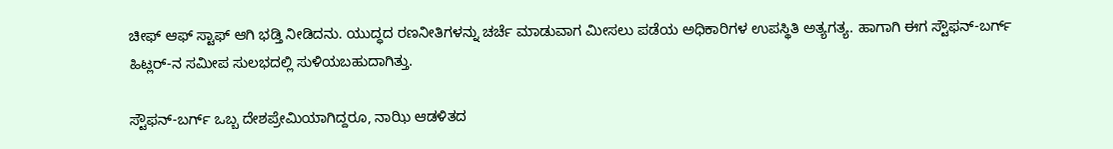ಚೀಫ್ ಆಫ್ ಸ್ಟಾಫ್ ಆಗಿ ಭಡ್ತಿ ನೀಡಿದನು. ಯುದ್ಧದ ರಣನೀತಿಗಳನ್ನು ಚರ್ಚೆ ಮಾಡುವಾಗ ಮೀಸಲು ಪಡೆಯ ಅಧಿಕಾರಿಗಳ ಉಪಸ್ಥಿತಿ ಅತ್ಯಗತ್ಯ. ಹಾಗಾಗಿ ಈಗ ಸ್ಟೌಫನ್-ಬರ್ಗ್ ಹಿಟ್ಲರ್-ನ ಸಮೀಪ ಸುಲಭದಲ್ಲಿ ಸುಳಿಯಬಹುದಾಗಿತ್ತು.

ಸ್ಟೌಫನ್-ಬರ್ಗ್ ಒಬ್ಬ ದೇಶಪ್ರೇಮಿಯಾಗಿದ್ದರೂ, ನಾಝಿ ಆಡಳಿತದ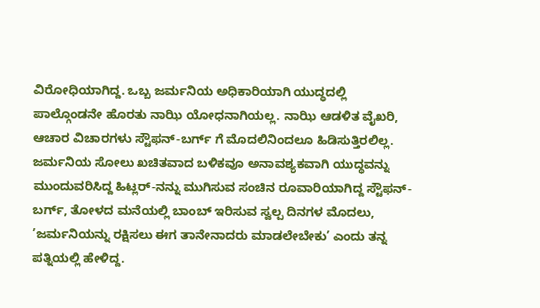ವಿರೋಧಿಯಾಗಿದ್ದ. ಒಬ್ಬ ಜರ್ಮನಿಯ ಅಧಿಕಾರಿಯಾಗಿ ಯುದ್ಧದಲ್ಲಿ ಪಾಲ್ಗೊಂಡನೇ ಹೊರತು ನಾಝಿ ಯೋಧನಾಗಿಯಲ್ಲ. ನಾಝಿ ಆಡಳಿತ ವೈಖರಿ, ಆಚಾರ ವಿಚಾರಗಳು ಸ್ಟೌಫನ್-ಬರ್ಗ್ ಗೆ ಮೊದಲಿನಿಂದಲೂ ಹಿಡಿಸುತ್ತಿರಲಿಲ್ಲ. ಜರ್ಮನಿಯ ಸೋಲು ಖಚಿತವಾದ ಬಳಿಕವೂ ಅನಾವಶ್ಯಕವಾಗಿ ಯುದ್ಧವನ್ನು ಮುಂದುವರಿಸಿದ್ದ ಹಿಟ್ಲರ್-ನನ್ನು ಮುಗಿಸುವ ಸಂಚಿನ ರೂವಾರಿಯಾಗಿದ್ದ ಸ್ಟೌಫನ್-ಬರ್ಗ್, ತೋಳದ ಮನೆಯಲ್ಲಿ ಬಾಂಬ್ ಇರಿಸುವ ಸ್ವಲ್ಪ ದಿನಗಳ ಮೊದಲು, ’ಜರ್ಮನಿಯನ್ನು ರಕ್ಷಿಸಲು ಈಗ ತಾನೇನಾದರು ಮಾಡಲೇಬೇಕು’ ಎಂದು ತನ್ನ ಪತ್ನಿಯಲ್ಲಿ ಹೇಳಿದ್ದ.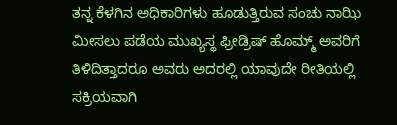ತನ್ನ ಕೆಳಗಿನ ಅಧಿಕಾರಿಗಳು ಹೂಡುತ್ತಿರುವ ಸಂಚು ನಾಝಿ ಮೀಸಲು ಪಡೆಯ ಮುಖ್ಯಸ್ಥ ಫ್ರೀಡ್ರಿಷ್ ಹೊಮ್ಮ್ ಅವರಿಗೆ ತಿಳಿದಿತ್ತಾದರೂ ಅವರು ಅದರಲ್ಲಿ ಯಾವುದೇ ರೀತಿಯಲ್ಲಿ ಸಕ್ರಿಯವಾಗಿ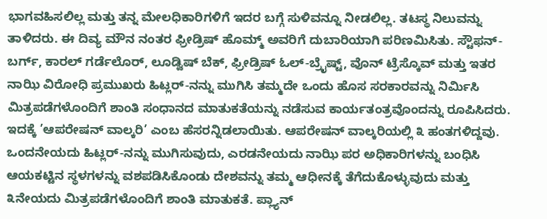ಭಾಗವಹಿಸಲಿಲ್ಲ ಮತ್ತು ತನ್ನ ಮೇಲಧಿಕಾರಿಗಳಿಗೆ ಇದರ ಬಗ್ಗೆ ಸುಳಿವನ್ನೂ ನೀಡಲಿಲ್ಲ. ತಟಸ್ಥ ನಿಲುವನ್ನು ತಾಳಿದರು. ಈ ದಿವ್ಯ ಮೌನ ನಂತರ ಫ್ರೀಡ್ರಿಷ್ ಹೊಮ್ಮ್ ಅವರಿಗೆ ದುಬಾರಿಯಾಗಿ ಪರಿಣಮಿಸಿತು. ಸ್ಟೌಫನ್-ಬರ್ಗ್, ಕಾರಲ್ ಗರ್ಡೆಲೊರ್, ಲೂಡ್ವಿಷ್ ಬೆಕ್, ಫ್ರೀಡ್ರಿಷ್ ಓಲ್-ಬ್ರೈಷ್ಟ್, ವೊನ್ ಟ್ರೆಸ್ಕೊವ್ ಮತ್ತು ಇತರ ನಾಝಿ ವಿರೋಧಿ ಪ್ರಮುಖರು ಹಿಟ್ಲರ್-ನನ್ನು ಮುಗಿಸಿ ತಮ್ಮದೇ ಒಂದು ಹೊಸ ಸರಕಾರವನ್ನು ನಿರ್ಮಿಸಿ ಮಿತ್ರಪಡೆಗಳೊಂದಿಗೆ ಶಾಂತಿ ಸಂಧಾನದ ಮಾತುಕತೆಯನ್ನು ನಡೆಸುವ ಕಾರ್ಯತಂತ್ರವೊಂದನ್ನು ರೂಪಿಸಿದರು. ಇದಕ್ಕೆ ’ಆಪರೇಷನ್ ವಾಲ್ಕರಿ’ ಎಂಬ ಹೆಸರನ್ನಿಡಲಾಯಿತು. ಆಪರೇಷನ್ ವಾಲ್ಕರಿಯಲ್ಲಿ ೩ ಹಂತಗಳಿದ್ದವು. ಒಂದನೇಯದು ಹಿಟ್ಲರ್-ನನ್ನು ಮುಗಿಸುವುದು, ಎರಡನೇಯದು ನಾಝಿ ಪರ ಅಧಿಕಾರಿಗಳನ್ನು ಬಂಧಿಸಿ ಆಯಕಟ್ಟಿನ ಸ್ಥಳಗಳನ್ನು ವಶಪಡಿಸಿಕೊಂಡು ದೇಶವನ್ನು ತಮ್ಮ ಆಧೀನಕ್ಕೆ ತೆಗೆದುಕೊಳ್ಳುವುದು ಮತ್ತು ೩ನೇಯದು ಮಿತ್ರಪಡೆಗಳೊಂದಿಗೆ ಶಾಂತಿ ಮಾತುಕತೆ. ಪ್ಲ್ಯಾನ್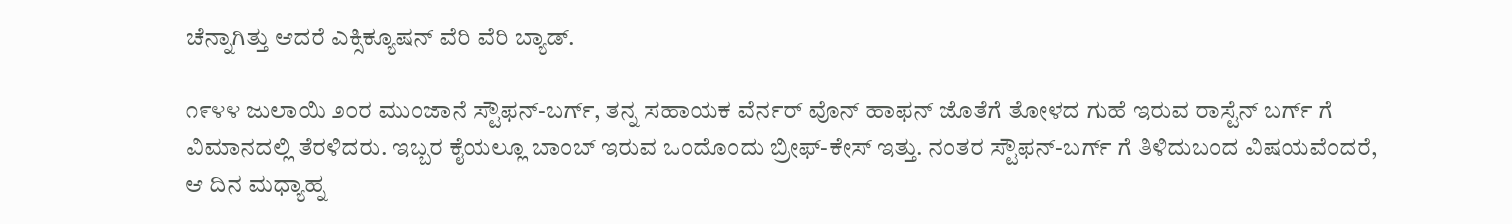ಚೆನ್ನಾಗಿತ್ತು ಆದರೆ ಎಕ್ಸಿಕ್ಯೂಷನ್ ವೆರಿ ವೆರಿ ಬ್ಯಾಡ್.

೧೯೪೪ ಜುಲಾಯಿ ೨೦ರ ಮುಂಜಾನೆ ಸ್ಟೌಫನ್-ಬರ್ಗ್, ತನ್ನ ಸಹಾಯಕ ವೆರ್ನರ್ ವೊನ್ ಹಾಫನ್ ಜೊತೆಗೆ ತೋಳದ ಗುಹೆ ಇರುವ ರಾಸ್ಟೆನ್ ಬರ್ಗ್ ಗೆ ವಿಮಾನದಲ್ಲಿ ತೆರಳಿದರು. ಇಬ್ಬರ ಕೈಯಲ್ಲೂ ಬಾಂಬ್ ಇರುವ ಒಂದೊಂದು ಬ್ರೀಫ್-ಕೇಸ್ ಇತ್ತು. ನಂತರ ಸ್ಟೌಫನ್-ಬರ್ಗ್ ಗೆ ತಿಳಿದುಬಂದ ವಿಷಯವೆಂದರೆ, ಆ ದಿನ ಮಧ್ಯಾಹ್ನ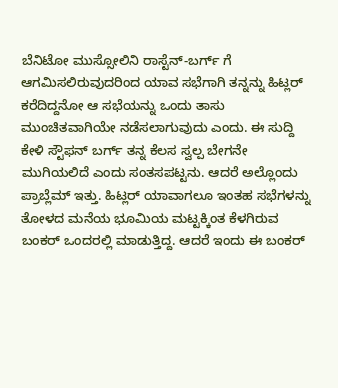ಬೆನಿಟೋ ಮುಸ್ಸೋಲಿನಿ ರಾಸ್ಟೆನ್-ಬರ್ಗ್ ಗೆ ಆಗಮಿಸಲಿರುವುದರಿಂದ ಯಾವ ಸಭೆಗಾಗಿ ತನ್ನನ್ನು ಹಿಟ್ಲರ್ ಕರೆದಿದ್ದನೋ ಆ ಸಭೆಯನ್ನು ಒಂದು ತಾಸು ಮುಂಚಿತವಾಗಿಯೇ ನಡೆಸಲಾಗುವುದು ಎಂದು. ಈ ಸುದ್ದಿ ಕೇಳಿ ಸ್ಟೌಫನ್ ಬರ್ಗ್ ತನ್ನ ಕೆಲಸ ಸ್ವಲ್ಪ ಬೇಗನೇ ಮುಗಿಯಲಿದೆ ಎಂದು ಸಂತಸಪಟ್ಟನು. ಆದರೆ ಅಲ್ಲೊಂದು ಪ್ರಾಬ್ಲೆಮ್ ಇತ್ತು. ಹಿಟ್ಲರ್ ಯಾವಾಗಲೂ ಇಂತಹ ಸಭೆಗಳನ್ನು ತೋಳದ ಮನೆಯ ಭೂಮಿಯ ಮಟ್ಟಕ್ಕಿಂತ ಕೆಳಗಿರುವ ಬಂಕರ್ ಒಂದರಲ್ಲಿ ಮಾಡುತ್ತಿದ್ದ. ಆದರೆ ಇಂದು ಈ ಬಂಕರ್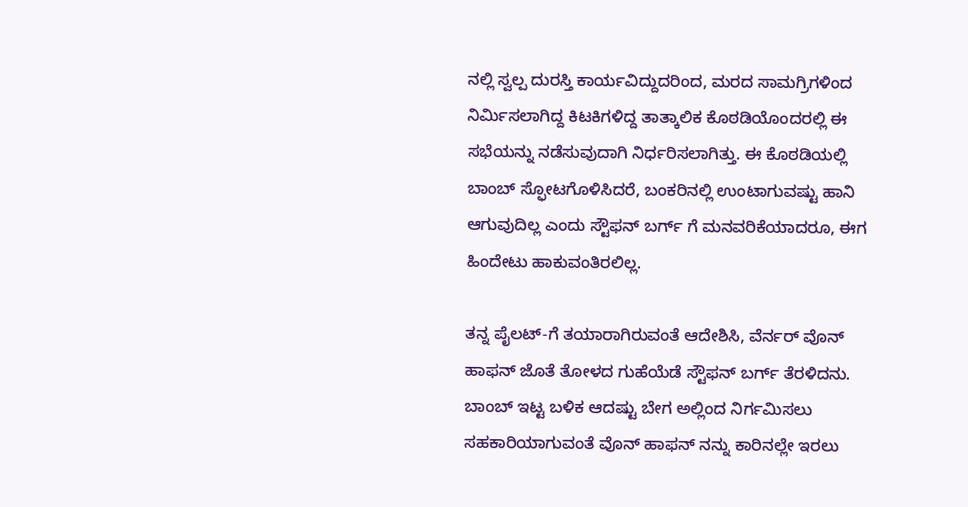ನಲ್ಲಿ ಸ್ವಲ್ಪ ದುರಸ್ತಿ ಕಾರ್ಯವಿದ್ದುದರಿಂದ, ಮರದ ಸಾಮಗ್ರಿಗಳಿಂದ ನಿರ್ಮಿಸಲಾಗಿದ್ದ ಕಿಟಕಿಗಳಿದ್ದ ತಾತ್ಕಾಲಿಕ ಕೊಠಡಿಯೊಂದರಲ್ಲಿ ಈ ಸಭೆಯನ್ನು ನಡೆಸುವುದಾಗಿ ನಿರ್ಧರಿಸಲಾಗಿತ್ತು. ಈ ಕೊಠಡಿಯಲ್ಲಿ ಬಾಂಬ್ ಸ್ಫೋಟಗೊಳಿಸಿದರೆ, ಬಂಕರಿನಲ್ಲಿ ಉಂಟಾಗುವಷ್ಟು ಹಾನಿ ಆಗುವುದಿಲ್ಲ ಎಂದು ಸ್ಟೌಫನ್ ಬರ್ಗ್ ಗೆ ಮನವರಿಕೆಯಾದರೂ, ಈಗ ಹಿಂದೇಟು ಹಾಕುವಂತಿರಲಿಲ್ಲ.

ತನ್ನ ಪೈಲಟ್-ಗೆ ತಯಾರಾಗಿರುವಂತೆ ಆದೇಶಿಸಿ, ವೆರ್ನರ್ ವೊನ್ ಹಾಫನ್ ಜೊತೆ ತೋಳದ ಗುಹೆಯೆಡೆ ಸ್ಟೌಫನ್ ಬರ್ಗ್ ತೆರಳಿದನು. ಬಾಂಬ್ ಇಟ್ಟ ಬಳಿಕ ಆದಷ್ಟು ಬೇಗ ಅಲ್ಲಿಂದ ನಿರ್ಗಮಿಸಲು ಸಹಕಾರಿಯಾಗುವಂತೆ ವೊನ್ ಹಾಫನ್ ನನ್ನು ಕಾರಿನಲ್ಲೇ ಇರಲು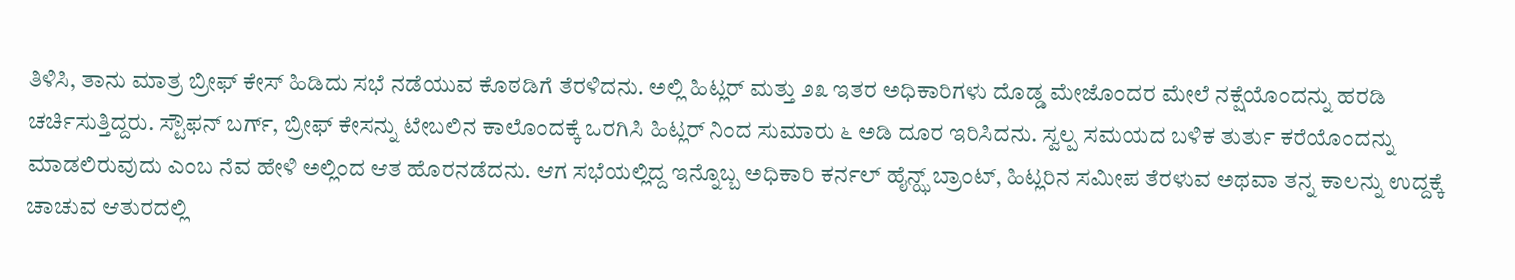ತಿಳಿಸಿ, ತಾನು ಮಾತ್ರ ಬ್ರೀಫ್ ಕೇಸ್ ಹಿಡಿದು ಸಭೆ ನಡೆಯುವ ಕೊಠಡಿಗೆ ತೆರಳಿದನು. ಅಲ್ಲಿ ಹಿಟ್ಲರ್ ಮತ್ತು ೨೩ ಇತರ ಅಧಿಕಾರಿಗಳು ದೊಡ್ಡ ಮೇಜೊಂದರ ಮೇಲೆ ನಕ್ಷೆಯೊಂದನ್ನು ಹರಡಿ ಚರ್ಚಿಸುತ್ತಿದ್ದರು. ಸ್ಟೌಫನ್ ಬರ್ಗ್, ಬ್ರೀಫ್ ಕೇಸನ್ನು ಟೇಬಲಿನ ಕಾಲೊಂದಕ್ಕೆ ಒರಗಿಸಿ ಹಿಟ್ಲರ್ ನಿಂದ ಸುಮಾರು ೬ ಅಡಿ ದೂರ ಇರಿಸಿದನು. ಸ್ವಲ್ಪ ಸಮಯದ ಬಳಿಕ ತುರ್ತು ಕರೆಯೊಂದನ್ನು ಮಾಡಲಿರುವುದು ಎಂಬ ನೆವ ಹೇಳಿ ಅಲ್ಲಿಂದ ಆತ ಹೊರನಡೆದನು. ಆಗ ಸಭೆಯಲ್ಲಿದ್ದ ಇನ್ನೊಬ್ಬ ಅಧಿಕಾರಿ ಕರ್ನಲ್ ಹೈನ್ಝ್ ಬ್ರಾಂಟ್, ಹಿಟ್ಲರಿನ ಸಮೀಪ ತೆರಳುವ ಅಥವಾ ತನ್ನ ಕಾಲನ್ನು ಉದ್ದಕ್ಕೆ ಚಾಚುವ ಆತುರದಲ್ಲಿ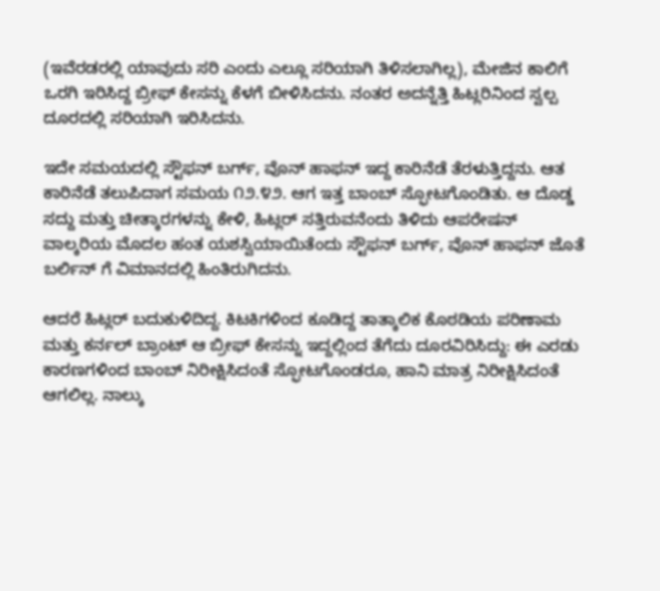(ಇವೆರಡರಲ್ಲಿ ಯಾವುದು ಸರಿ ಎಂದು ಎಲ್ಲೂ ಸರಿಯಾಗಿ ತಿಳಿಸಲಾಗಿಲ್ಲ), ಮೇಜಿನ ಕಾಲಿಗೆ ಒರಗಿ ಇರಿಸಿದ್ದ ಬ್ರೀಫ್ ಕೇಸನ್ನು ಕೆಳಗೆ ಬೀಳಿಸಿದನು. ನಂತರ ಅದನ್ನೆತ್ತಿ ಹಿಟ್ಲರಿನಿಂದ ಸ್ವಲ್ಪ ದೂರದಲ್ಲಿ ಸರಿಯಾಗಿ ಇರಿಸಿದನು.

ಇದೇ ಸಮಯದಲ್ಲಿ ಸ್ಟೌಫನ್ ಬರ್ಗ್, ವೊನ್ ಹಾಫನ್ ಇದ್ದ ಕಾರಿನೆಡೆ ತೆರಳುತ್ತಿದ್ದನು. ಆತ ಕಾರಿನೆಡೆ ತಲುಪಿದಾಗ ಸಮಯ ೧೨.೪೨. ಆಗ ಇತ್ತ ಬಾಂಬ್ ಸ್ಫೋಟಗೊಂಡಿತು. ಆ ದೊಡ್ಡ ಸದ್ದು ಮತ್ತು ಚೀತ್ಕಾರಗಳನ್ನು ಕೇಳಿ, ಹಿಟ್ಲರ್ ಸತ್ತಿರುವನೆಂದು ತಿಳಿದು ಆಪರೇಷನ್ ವಾಲ್ಕರಿಯ ಮೊದಲ ಹಂತ ಯಶಸ್ವಿಯಾಯಿತೆಂದು ಸ್ಟೌಫನ್ ಬರ್ಗ್, ವೊನ್ ಹಾಫನ್ ಜೊತೆ ಬರ್ಲಿನ್ ಗೆ ವಿಮಾನದಲ್ಲಿ ಹಿಂತಿರುಗಿದನು.

ಆದರೆ ಹಿಟ್ಲರ್ ಬದುಕುಳಿದಿದ್ದ. ಕಿಟಕಿಗಳಿಂದ ಕೂಡಿದ್ದ ತಾತ್ಕಾಲಿಕ ಕೊಠಡಿಯ ಪರಿಣಾಮ ಮತ್ತು ಕರ್ನಲ್ ಬ್ರಾಂಟ್ ಆ ಬ್ರೀಫ್ ಕೇಸನ್ನು ಇದ್ದಲ್ಲಿಂದ ತೆಗೆದು ದೂರವಿರಿಸಿದ್ದು: ಈ ಎರಡು ಕಾರಣಗಳಿಂದ ಬಾಂಬ್ ನಿರೀಕ್ಷಿಸಿದಂತೆ ಸ್ಫೋಟಗೊಂಡರೂ, ಹಾನಿ ಮಾತ್ರ ನಿರೀಕ್ಷಿಸಿದಂತೆ ಆಗಲಿಲ್ಲ. ನಾಲ್ಕು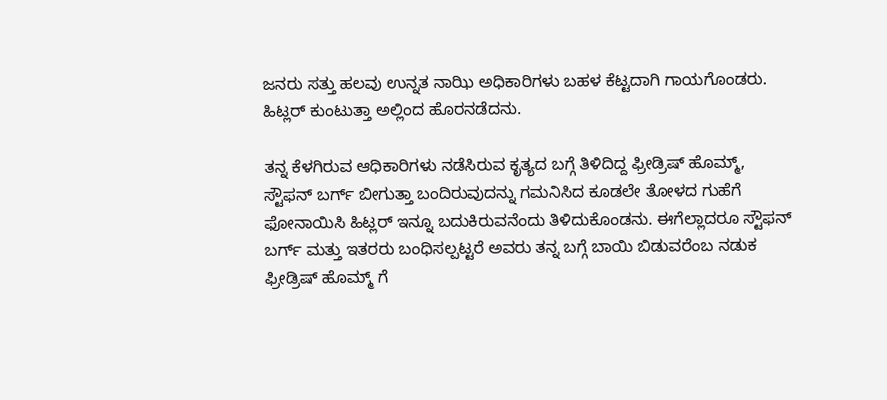ಜನರು ಸತ್ತು ಹಲವು ಉನ್ನತ ನಾಝಿ ಅಧಿಕಾರಿಗಳು ಬಹಳ ಕೆಟ್ಟದಾಗಿ ಗಾಯಗೊಂಡರು. ಹಿಟ್ಲರ್ ಕುಂಟುತ್ತಾ ಅಲ್ಲಿಂದ ಹೊರನಡೆದನು.

ತನ್ನ ಕೆಳಗಿರುವ ಆಧಿಕಾರಿಗಳು ನಡೆಸಿರುವ ಕೃತ್ಯದ ಬಗ್ಗೆ ತಿಳಿದಿದ್ದ ಫ್ರೀಡ್ರಿಷ್ ಹೊಮ್ಮ್, ಸ್ಟೌಫನ್ ಬರ್ಗ್ ಬೀಗುತ್ತಾ ಬಂದಿರುವುದನ್ನು ಗಮನಿಸಿದ ಕೂಡಲೇ ತೋಳದ ಗುಹೆಗೆ ಫೋನಾಯಿಸಿ ಹಿಟ್ಲರ್ ಇನ್ನೂ ಬದುಕಿರುವನೆಂದು ತಿಳಿದುಕೊಂಡನು. ಈಗೆಲ್ಲಾದರೂ ಸ್ಟೌಫನ್ ಬರ್ಗ್ ಮತ್ತು ಇತರರು ಬಂಧಿಸಲ್ಪಟ್ಟರೆ ಅವರು ತನ್ನ ಬಗ್ಗೆ ಬಾಯಿ ಬಿಡುವರೆಂಬ ನಡುಕ ಫ್ರೀಡ್ರಿಷ್ ಹೊಮ್ಮ್ ಗೆ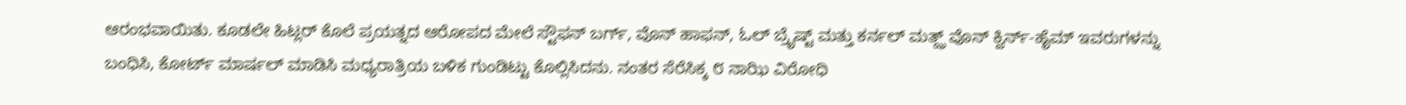ಆರಂಭವಾಯಿತು. ಕೂಡಲೇ ಹಿಟ್ಲರ್ ಕೊಲೆ ಪ್ರಯತ್ನದ ಆರೋಪದ ಮೇಲೆ ಸ್ಟೌಫನ್ ಬರ್ಗ್, ವೊನ್ ಹಾಫನ್, ಓಲ್ ಬ್ರೈಷ್ಟ್ ಮತ್ತು ಕರ್ನಲ್ ಮತ್ಝ್ ವೊನ್ ಕ್ವಿರ್ನ್-ಹೈಮ್ ಇವರುಗಳನ್ನು ಬಂಧಿಸಿ, ಕೋರ್ಟ್ ಮಾರ್ಷಲ್ ಮಾಡಿಸಿ ಮಧ್ಯರಾತ್ರಿಯ ಬಳಿಕ ಗುಂಡಿಟ್ಟು ಕೊಲ್ಲಿಸಿದನು. ನಂತರ ಸೆರೆಸಿಕ್ಕ ೮ ನಾಝಿ ವಿರೋಧಿ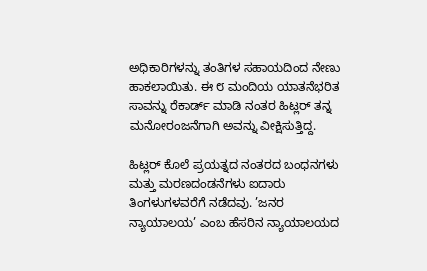ಅಧಿಕಾರಿಗಳನ್ನು ತಂತಿಗಳ ಸಹಾಯದಿಂದ ನೇಣು ಹಾಕಲಾಯಿತು. ಈ ೮ ಮಂದಿಯ ಯಾತನೆಭರಿತ ಸಾವನ್ನು ರೆಕಾರ್ಡ್ ಮಾಡಿ ನಂತರ ಹಿಟ್ಲರ್ ತನ್ನ ಮನೋರಂಜನೆಗಾಗಿ ಅವನ್ನು ವೀಕ್ಷಿಸುತ್ತಿದ್ದ.

ಹಿಟ್ಲರ್ ಕೊಲೆ ಪ್ರಯತ್ನದ ನಂತರದ ಬಂಧನಗಳು ಮತ್ತು ಮರಣದಂಡನೆಗಳು ಐದಾರು ತಿಂಗಳುಗಳವರೆಗೆ ನಡೆದವು. ’ಜನರ ನ್ಯಾಯಾಲಯ’ ಎಂಬ ಹೆಸರಿನ ನ್ಯಾಯಾಲಯದ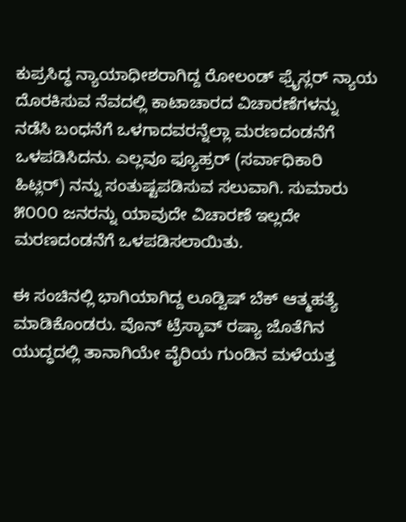ಕುಪ್ರಸಿದ್ಧ ನ್ಯಾಯಾಧೀಶರಾಗಿದ್ದ ರೋಲಂಡ್ ಫ್ರೈಸ್ಲರ್ ನ್ಯಾಯ ದೊರಕಿಸುವ ನೆವದಲ್ಲಿ ಕಾಟಾಚಾರದ ವಿಚಾರಣೆಗಳನ್ನು ನಡೆಸಿ ಬಂಧನೆಗೆ ಒಳಗಾದವರನ್ನೆಲ್ಲಾ ಮರಣದಂಡನೆಗೆ ಒಳಪಡಿಸಿದನು. ಎಲ್ಲವೂ ಫ್ಯೂಹ್ರರ್ (ಸರ್ವಾಧಿಕಾರಿ ಹಿಟ್ಲರ್) ನನ್ನು ಸಂತುಷ್ಟಪಡಿಸುವ ಸಲುವಾಗಿ. ಸುಮಾರು ೫೦೦೦ ಜನರನ್ನು ಯಾವುದೇ ವಿಚಾರಣೆ ಇಲ್ಲದೇ ಮರಣದಂಡನೆಗೆ ಒಳಪಡಿಸಲಾಯಿತು.

ಈ ಸಂಚಿನಲ್ಲಿ ಭಾಗಿಯಾಗಿದ್ದ ಲೂಡ್ವಿಷ್ ಬೆಕ್ ಆತ್ಮಹತ್ಯೆ ಮಾಡಿಕೊಂಡರು. ವೊನ್ ಟ್ರೆಸ್ಕಾವ್ ರಷ್ಯಾ ಜೊತೆಗಿನ ಯುದ್ಧದಲ್ಲಿ ತಾನಾಗಿಯೇ ವೈರಿಯ ಗುಂಡಿನ ಮಳೆಯತ್ತ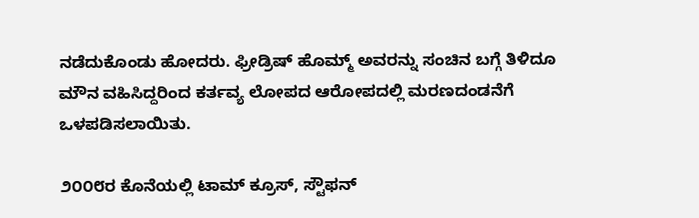ನಡೆದುಕೊಂಡು ಹೋದರು. ಫ್ರೀಡ್ರಿಷ್ ಹೊಮ್ಮ್ ಅವರನ್ನು ಸಂಚಿನ ಬಗ್ಗೆ ತಿಳಿದೂ ಮೌನ ವಹಿಸಿದ್ದರಿಂದ ಕರ್ತವ್ಯ ಲೋಪದ ಆರೋಪದಲ್ಲಿ ಮರಣದಂಡನೆಗೆ ಒಳಪಡಿಸಲಾಯಿತು.

೨೦೦೮ರ ಕೊನೆಯಲ್ಲಿ ಟಾಮ್ ಕ್ರೂಸ್, ಸ್ಟೌಫನ್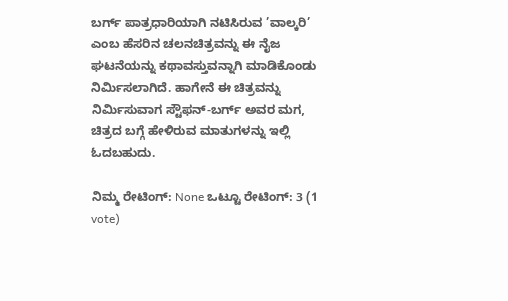ಬರ್ಗ್ ಪಾತ್ರಧಾರಿಯಾಗಿ ನಟಿಸಿರುವ ’ವಾಲ್ಕರಿ’ ಎಂಬ ಹೆಸರಿನ ಚಲನಚಿತ್ರವನ್ನು ಈ ನೈಜ ಘಟನೆಯನ್ನು ಕಥಾವಸ್ತುವನ್ನಾಗಿ ಮಾಡಿಕೊಂಡು ನಿರ್ಮಿಸಲಾಗಿದೆ. ಹಾಗೇನೆ ಈ ಚಿತ್ರವನ್ನು ನಿರ್ಮಿಸುವಾಗ ಸ್ಟೌಫನ್-ಬರ್ಗ್ ಅವರ ಮಗ, ಚಿತ್ರದ ಬಗ್ಗೆ ಹೇಳಿರುವ ಮಾತುಗಳನ್ನು ಇಲ್ಲಿ ಓದಬಹುದು.

ನಿಮ್ಮ ರೇಟಿಂಗ್: None ಒಟ್ಟೂ ರೇಟಿಂಗ್: 3 (1 vote)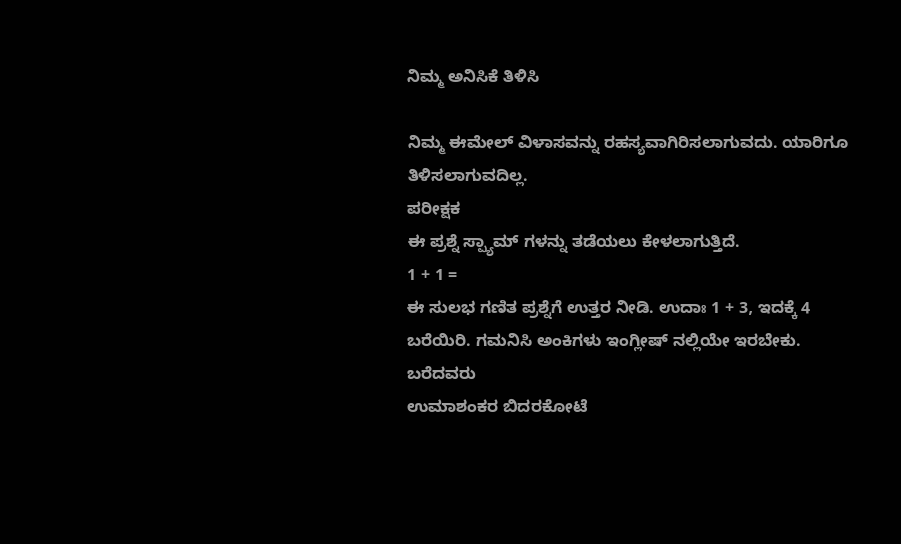ನಿಮ್ಮ ಅನಿಸಿಕೆ ತಿಳಿಸಿ

ನಿಮ್ಮ ಈಮೇಲ್ ವಿಳಾಸವನ್ನು ರಹಸ್ಯವಾಗಿರಿಸಲಾಗುವದು. ಯಾರಿಗೂ ತಿಳಿಸಲಾಗುವದಿಲ್ಲ.
ಪರೀಕ್ಷಕ
ಈ ಪ್ರಶ್ನೆ ಸ್ಪ್ಯಾಮ್ ಗಳನ್ನು ತಡೆಯಲು ಕೇಳಲಾಗುತ್ತಿದೆ.
1 + 1 =
ಈ ಸುಲಭ ಗಣಿತ ಪ್ರಶ್ನೆಗೆ ಉತ್ತರ ನೀಡಿ. ಉದಾಃ 1 + 3, ಇದಕ್ಕೆ 4 ಬರೆಯಿರಿ. ಗಮನಿಸಿ ಅಂಕಿಗಳು ಇಂಗ್ಲೀಷ್ ನಲ್ಲಿಯೇ ಇರಬೇಕು.
ಬರೆದವರು
ಉಮಾಶಂಕರ ಬಿದರಕೋಟೆ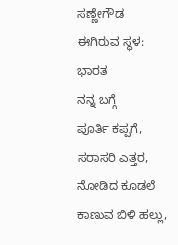ಸಣ್ಣೇಗೌಡ
ಈಗಿರುವ ಸ್ಥಳ: ಭಾರತ
ನನ್ನ ಬಗ್ಗೆ
ಪೂರ್ತಿ ಕಪ್ಪಗೆ, ಸರಾಸರಿ ಎತ್ತರ, ನೋಡಿದ ಕೂಡಲೆ ಕಾಣುವ ಬಿಳಿ ಹಲ್ಲು,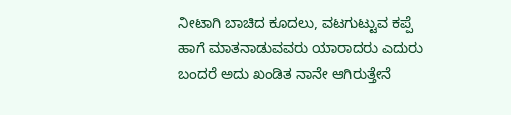ನೀಟಾಗಿ ಬಾಚಿದ ಕೂದಲು, ವಟಗುಟ್ಟುವ ಕಪ್ಪೆ ಹಾಗೆ ಮಾತನಾಡುವವರು ಯಾರಾದರು ಎದುರು ಬಂದರೆ ಅದು ಖಂಡಿತ ನಾನೇ ಆಗಿರುತ್ತೇನೆ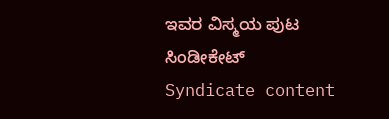ಇವರ ವಿಸ್ಮಯ ಪುಟ
ಸಿಂಡೀಕೇಟ್
Syndicate content